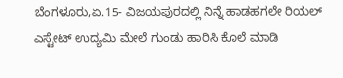ಬೆಂಗಳೂರು,ಏ.15- ವಿಜಯಪುರದಲ್ಲಿ ನಿನ್ನೆ ಹಾಡಹಗಲೇ ರಿಯಲ್ ಎಸ್ಟೇಟ್ ಉದ್ಯಮಿ ಮೇಲೆ ಗುಂಡು ಹಾರಿಸಿ ಕೊಲೆ ಮಾಡಿ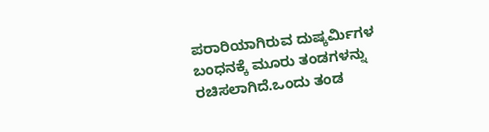ಪರಾರಿಯಾಗಿರುವ ದುಷ್ಕರ್ಮಿಗಳ ಬಂಧನಕ್ಕೆ ಮೂರು ತಂಡಗಳನ್ನು ರಚಿಸಲಾಗಿದೆ.ಒಂದು ತಂಡ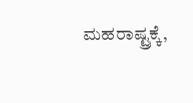ಮಹರಾಷ್ಟ್ರಕ್ಕೆ,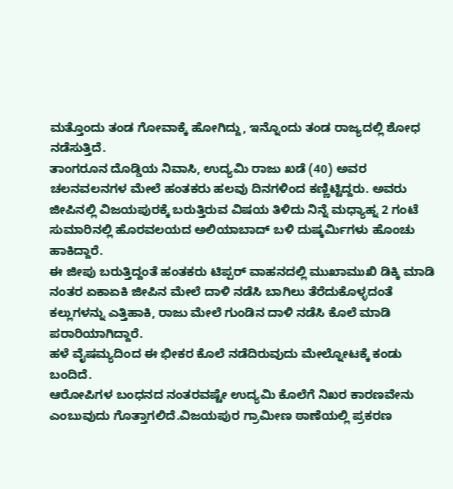ಮತ್ತೊಂದು ತಂಡ ಗೋವಾಕ್ಕೆ ಹೋಗಿದ್ದು, ಇನ್ನೊಂದು ತಂಡ ರಾಜ್ಯದಲ್ಲಿ ಶೋಧ ನಡೆಸುತ್ತಿದೆ.
ತಾಂಗರೂನ ದೊಡ್ಡಿಯ ನಿವಾಸಿ, ಉದ್ಯಮಿ ರಾಜು ಖಡೆ (40) ಅವರ ಚಲನವಲನಗಳ ಮೇಲೆ ಹಂತಕರು ಹಲವು ದಿನಗಳಿಂದ ಕಣ್ಣಿಟ್ಟಿದ್ದರು. ಅವರು ಜೀಪಿನಲ್ಲಿ ವಿಜಯಪುರಕ್ಕೆ ಬರುತ್ತಿರುವ ವಿಷಯ ತಿಳಿದು ನಿನ್ನೆ ಮಧ್ಯಾಹ್ನ 2 ಗಂಟೆ ಸುಮಾರಿನಲ್ಲಿ ಹೊರವಲಯದ ಅಲಿಯಾಬಾದ್ ಬಳಿ ದುಷ್ಕರ್ಮಿಗಳು ಹೊಂಚು ಹಾಕಿದ್ದಾರೆ.
ಈ ಜೀಪು ಬರುತ್ತಿದ್ದಂತೆ ಹಂತಕರು ಟಿಪ್ಪರ್ ವಾಹನದಲ್ಲಿ ಮುಖಾಮುಖಿ ಡಿಕ್ಕಿ ಮಾಡಿ ನಂತರ ಏಕಾಏಕಿ ಜೀಪಿನ ಮೇಲೆ ದಾಳಿ ನಡೆಸಿ ಬಾಗಿಲು ತೆರೆದುಕೊಳ್ಳದಂತೆ ಕಲ್ಲುಗಳನ್ನು ಎತ್ತಿಹಾಕಿ, ರಾಜು ಮೇಲೆ ಗುಂಡಿನ ದಾಳಿ ನಡೆಸಿ ಕೊಲೆ ಮಾಡಿ ಪರಾರಿಯಾಗಿದ್ದಾರೆ.
ಹಳೆ ವೈಷಮ್ಯದಿಂದ ಈ ಭೀಕರ ಕೊಲೆ ನಡೆದಿರುವುದು ಮೇಲ್ನೋಟಕ್ಕೆ ಕಂಡು ಬಂದಿದೆ.
ಆರೋಪಿಗಳ ಬಂಧನದ ನಂತರವಷ್ಟೇ ಉದ್ಯಮಿ ಕೊಲೆಗೆ ನಿಖರ ಕಾರಣವೇನು ಎಂಬುವುದು ಗೊತ್ತಾಗಲಿದೆ.ವಿಜಯಪುರ ಗ್ರಾಮೀಣ ಠಾಣೆಯಲ್ಲಿ ಪ್ರಕರಣ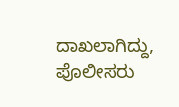ದಾಖಲಾಗಿದ್ದು, ಪೊಲೀಸರು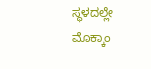ಸ್ಥಳದಲ್ಲೇ ಮೊಕ್ಕಾಂ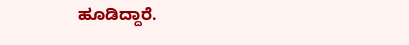ಹೂಡಿದ್ದಾರೆ.